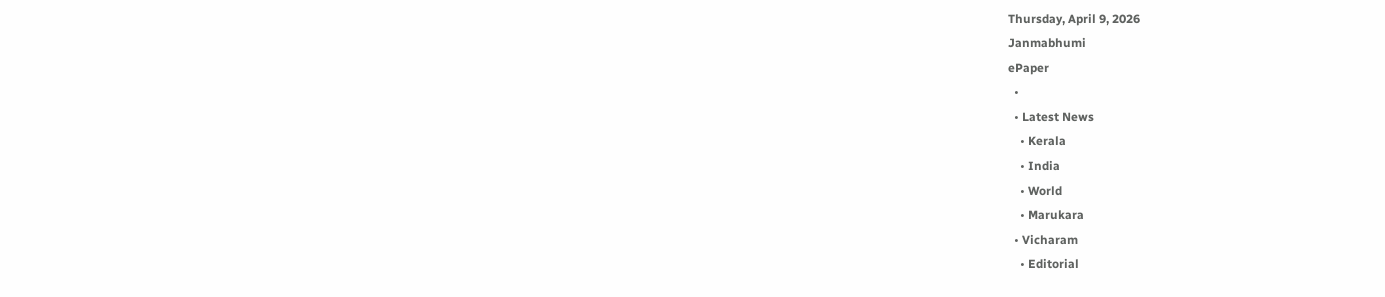Thursday, April 9, 2026
Janmabhumi
ePaper
  •
  • Latest News
    • Kerala
    • India
    • World
    • Marukara
  • Vicharam
    • Editorial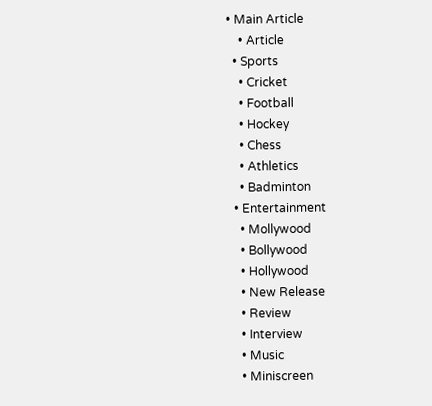• Main Article
    • Article
  • Sports
    • Cricket
    • Football
    • Hockey
    • Chess
    • Athletics
    • Badminton
  • Entertainment
    • Mollywood
    • Bollywood
    • Hollywood
    • New Release
    • Review
    • Interview
    • Music
    • Miniscreen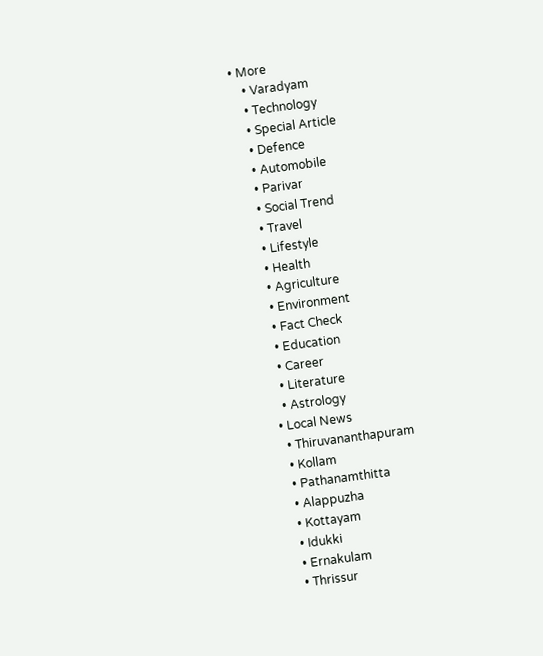• More
    • Varadyam
    • Technology
    • Special Article
    • Defence
    • Automobile
    • Parivar
    • Social Trend
    • Travel
    • Lifestyle
    • Health
    • Agriculture
    • Environment
    • Fact Check
    • Education
    • Career
    • Literature
    • Astrology
  • Local News
    • Thiruvananthapuram
    • Kollam
    • Pathanamthitta
    • Alappuzha
    • Kottayam
    • Idukki
    • Ernakulam
    • Thrissur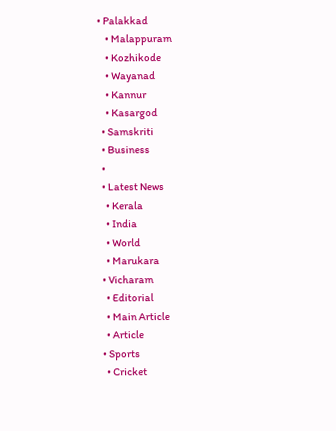• Palakkad
    • Malappuram
    • Kozhikode
    • Wayanad
    • Kannur
    • Kasargod
  • Samskriti
  • Business
  •
  • Latest News
    • Kerala
    • India
    • World
    • Marukara
  • Vicharam
    • Editorial
    • Main Article
    • Article
  • Sports
    • Cricket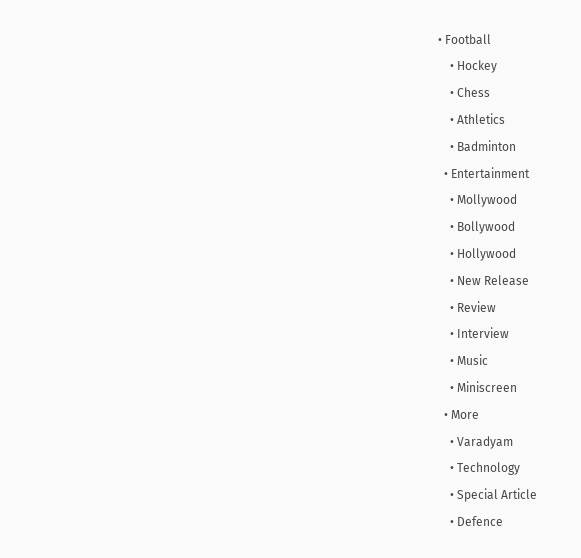• Football
    • Hockey
    • Chess
    • Athletics
    • Badminton
  • Entertainment
    • Mollywood
    • Bollywood
    • Hollywood
    • New Release
    • Review
    • Interview
    • Music
    • Miniscreen
  • More
    • Varadyam
    • Technology
    • Special Article
    • Defence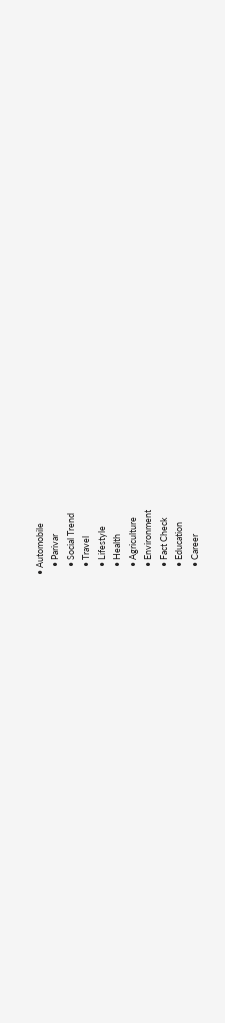• Automobile
    • Parivar
    • Social Trend
    • Travel
    • Lifestyle
    • Health
    • Agriculture
    • Environment
    • Fact Check
    • Education
    • Career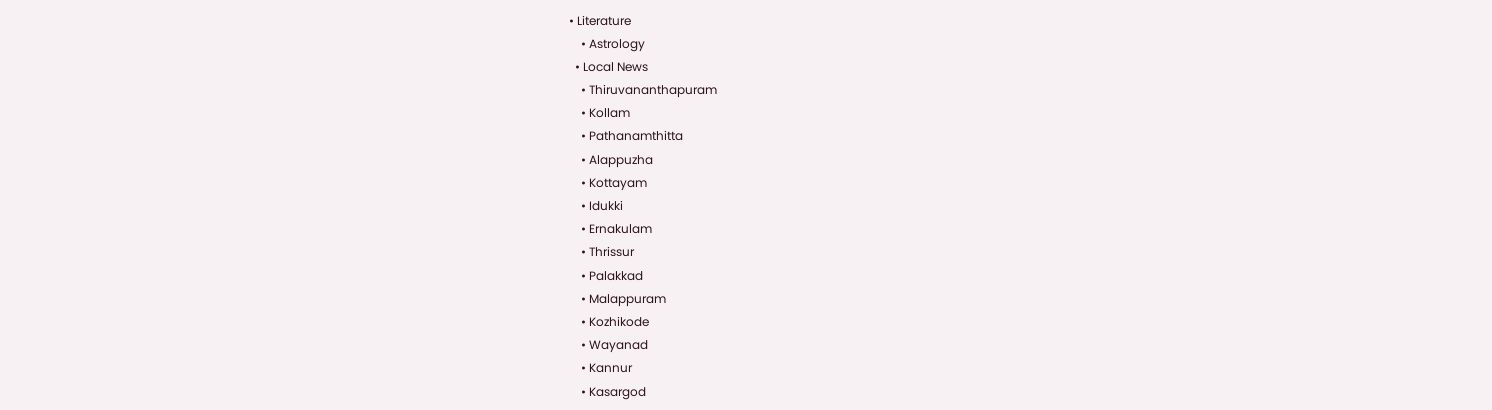• Literature
    • Astrology
  • Local News
    • Thiruvananthapuram
    • Kollam
    • Pathanamthitta
    • Alappuzha
    • Kottayam
    • Idukki
    • Ernakulam
    • Thrissur
    • Palakkad
    • Malappuram
    • Kozhikode
    • Wayanad
    • Kannur
    • Kasargod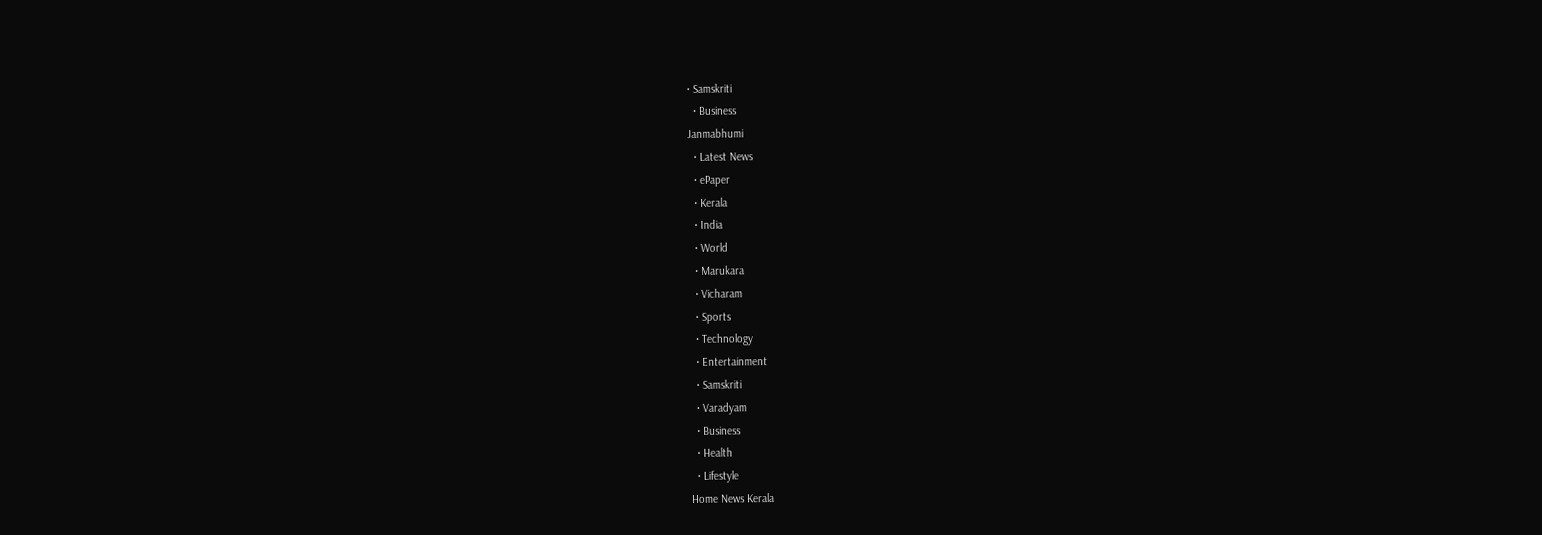• Samskriti
  • Business
Janmabhumi
  • Latest News
  • ePaper
  • Kerala
  • India
  • World
  • Marukara
  • Vicharam
  • Sports
  • Technology
  • Entertainment
  • Samskriti
  • Varadyam
  • Business
  • Health
  • Lifestyle
Home News Kerala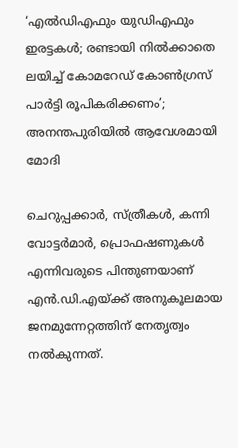‘എല്‍ഡിഎഫും യുഡിഎഫും ഇരട്ടകള്‍; രണ്ടായി നില്‍ക്കാതെ ലയിച്ച് കോമറേഡ് കോണ്‍ഗ്രസ് പാര്‍ട്ടി രൂപികരിക്കണം’; അനന്തപുരിയില്‍ ആവേശമായി മോദി

ചെറുപ്പക്കാര്‍, സ്ത്രീകള്‍, കന്നി വോട്ടര്‍മാര്‍, പ്രൊഫഷണുകള്‍ എന്നിവരുടെ പിന്തുണയാണ് എന്‍.ഡി.എയ്‌ക്ക് അനുകൂലമായ ജനമുന്നേറ്റത്തിന് നേതൃത്വം നല്‍കുന്നത്.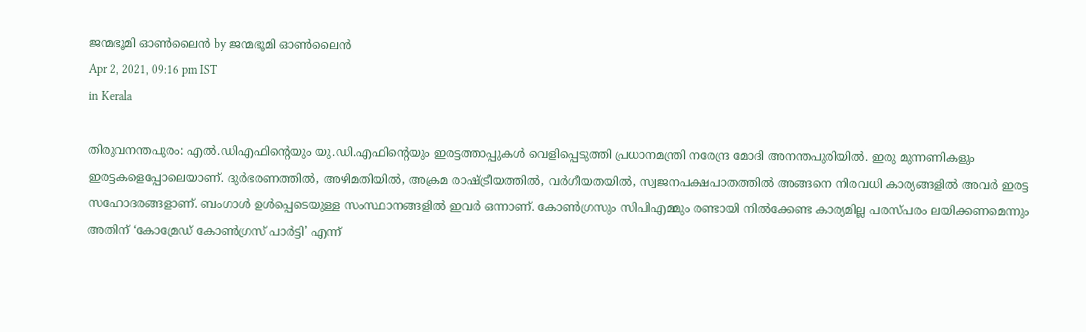ജന്മഭൂമി ഓണ്‍ലൈന്‍ by ജന്മഭൂമി ഓണ്‍ലൈന്‍
Apr 2, 2021, 09:16 pm IST
in Kerala

തിരുവനന്തപുരം: എല്‍.ഡിഎഫിന്റെയും യു.ഡി.എഫിന്റെയും ഇരട്ടത്താപ്പുകള്‍ വെളിപ്പെടുത്തി പ്രധാനമന്ത്രി നരേന്ദ്ര മോദി അനന്തപുരിയില്‍. ഇരു മുന്നണികളും  ഇരട്ടകളെപ്പോലെയാണ്. ദുര്‍ഭരണത്തില്‍, അഴിമതിയില്‍, അക്രമ രാഷ്‌ട്രീയത്തില്‍, വര്‍ഗീയതയില്‍, സ്വജനപക്ഷപാതത്തില്‍ അങ്ങനെ നിരവധി കാര്യങ്ങളില്‍ അവര്‍ ഇരട്ട സഹോദരങ്ങളാണ്. ബംഗാള്‍ ഉള്‍പ്പെടെയുള്ള സംസ്ഥാനങ്ങളില്‍ ഇവര്‍ ഒന്നാണ്. കോണ്‍ഗ്രസും സിപിഎമ്മും രണ്ടായി നില്‍ക്കേണ്ട കാര്യമില്ല പരസ്പരം ലയിക്കണമെന്നും അതിന് ‘കോമ്രേഡ് കോണ്‍ഗ്രസ് പാര്‍ട്ടി’ എന്ന്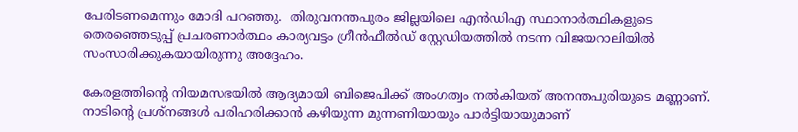പേരിടണമെന്നും മോദി പറഞ്ഞു.  തിരുവനന്തപുരം ജില്ലയിലെ എന്‍ഡിഎ സ്ഥാനാര്‍ത്ഥികളുടെ തെരഞ്ഞെടുപ്പ് പ്രചരണാര്‍ത്ഥം കാര്യവട്ടം ഗ്രീന്‍ഫീല്‍ഡ് സ്റ്റേഡിയത്തില്‍ നടന്ന വിജയറാലിയില്‍ സംസാരിക്കുകയായിരുന്നു അദ്ദേഹം.

കേരളത്തിന്റെ നിയമസഭയില്‍ ആദ്യമായി ബിജെപിക്ക് അംഗത്വം നല്‍കിയത് അനന്തപുരിയുടെ മണ്ണാണ്. നാടിന്റെ പ്രശ്നങ്ങള്‍ പരിഹരിക്കാന്‍ കഴിയുന്ന മുന്നണിയായും പാര്‍ട്ടിയായുമാണ്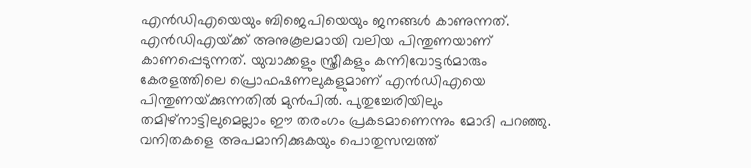എന്‍ഡിഎയെയും ബിജെപിയെയും ജനങ്ങള്‍ കാണുന്നത്. എന്‍ഡിഎയ്‌ക്ക് അനുകൂലമായി വലിയ പിന്തുണയാണ് കാണപ്പെടുന്നത്. യുവാക്കളും സ്ത്രീകളും കന്നിവോട്ടര്‍മാരും കേരളത്തിലെ പ്രൊഫഷണലുകളുമാണ് എന്‍ഡിഎയെ പിന്തുണയ്‌ക്കുന്നതില്‍ മുന്‍പില്‍. പുതുച്ചേരിയിലും തമിഴ്നാട്ടിലുമെല്ലാം ഈ തരംഗം പ്രകടമാണെന്നും മോദി പറഞ്ഞു.  വനിതകളെ അപമാനിക്കുകയും പൊതുസമ്പത്ത്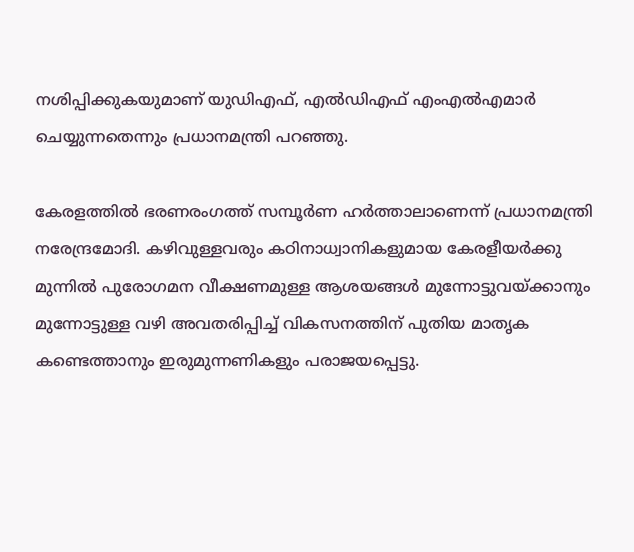നശിപ്പിക്കുകയുമാണ് യുഡിഎഫ്, എല്‍ഡിഎഫ് എംഎല്‍എമാര്‍ ചെയ്യുന്നതെന്നും പ്രധാനമന്ത്രി പറഞ്ഞു.

കേരളത്തില്‍ ഭരണരംഗത്ത് സമ്പൂര്‍ണ ഹര്‍ത്താലാണെന്ന് പ്രധാനമന്ത്രി നരേന്ദ്രമോദി. കഴിവുള്ളവരും കഠിനാധ്വാനികളുമായ കേരളീയര്‍ക്കു മുന്നില്‍ പുരോഗമന വീക്ഷണമുള്ള ആശയങ്ങള്‍ മുന്നോട്ടുവയ്‌ക്കാനും മുന്നോട്ടുള്ള വഴി അവതരിപ്പിച്ച് വികസനത്തിന് പുതിയ മാതൃക കണ്ടെത്താനും ഇരുമുന്നണികളും പരാജയപ്പെട്ടു.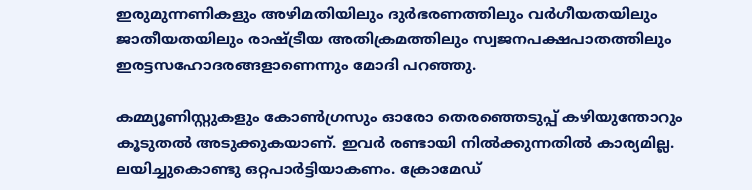ഇരുമുന്നണികളും അഴിമതിയിലും ദുര്‍ഭരണത്തിലും വര്‍ഗീയതയിലും ജാതീയതയിലും രാഷ്‌ട്രീയ അതിക്രമത്തിലും സ്വജനപക്ഷപാതത്തിലും ഇരട്ടസഹോദരങ്ങളാണെന്നും മോദി പറഞ്ഞു.

കമ്മ്യൂണിസ്റ്റുകളും കോണ്‍ഗ്രസും ഓരോ തെരഞ്ഞെടുപ്പ് കഴിയുന്തോറും കൂടുതല്‍ അടുക്കുകയാണ്. ഇവര്‍ രണ്ടായി നില്‍ക്കുന്നതില്‍ കാര്യമില്ല. ലയിച്ചുകൊണ്ടു ഒറ്റപാര്‍ട്ടിയാകണം. ക്രോമേഡ്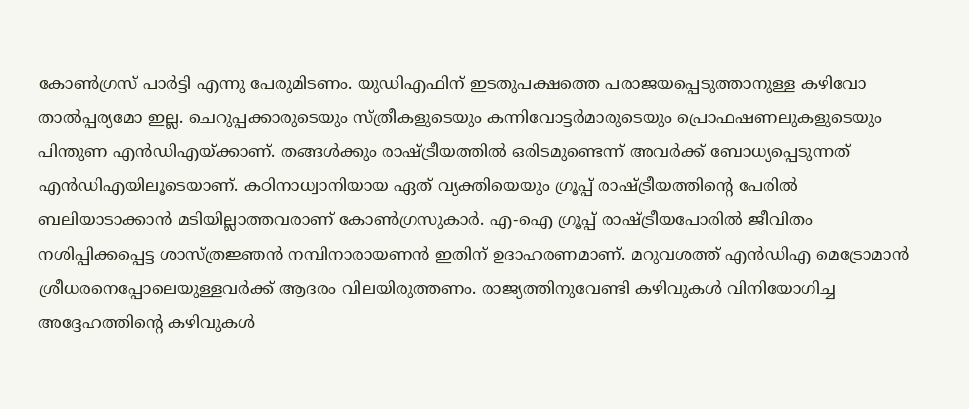കോണ്‍ഗ്രസ് പാര്‍ട്ടി എന്നു പേരുമിടണം. യുഡിഎഫിന് ഇടതുപക്ഷത്തെ പരാജയപ്പെടുത്താനുള്ള കഴിവോ താല്‍പ്പര്യമോ ഇല്ല. ചെറുപ്പക്കാരുടെയും സ്ത്രീകളുടെയും കന്നിവോട്ടര്‍മാരുടെയും പ്രൊഫഷണലുകളുടെയും പിന്തുണ എന്‍ഡിഎയ്‌ക്കാണ്. തങ്ങള്‍ക്കും രാഷ്‌ട്രീയത്തില്‍ ഒരിടമുണ്ടെന്ന് അവര്‍ക്ക് ബോധ്യപ്പെടുന്നത് എന്‍ഡിഎയിലൂടെയാണ്. കഠിനാധ്വാനിയായ ഏത് വ്യക്തിയെയും ഗ്രൂപ്പ് രാഷ്‌ട്രീയത്തിന്റെ പേരില്‍ ബലിയാടാക്കാന്‍ മടിയില്ലാത്തവരാണ് കോണ്‍ഗ്രസുകാര്‍. എ-ഐ ഗ്രൂപ്പ് രാഷ്‌ട്രീയപോരില്‍ ജീവിതം നശിപ്പിക്കപ്പെട്ട ശാസ്ത്രജ്ഞന്‍ നമ്പിനാരായണന്‍ ഇതിന് ഉദാഹരണമാണ്. മറുവശത്ത് എന്‍ഡിഎ മെട്രോമാന്‍ ശ്രീധരനെപ്പോലെയുള്ളവര്‍ക്ക് ആദരം വിലയിരുത്തണം. രാജ്യത്തിനുവേണ്ടി കഴിവുകള്‍ വിനിയോഗിച്ച അദ്ദേഹത്തിന്റെ കഴിവുകള്‍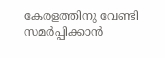കേരളത്തിനു വേണ്ടി സമര്‍പ്പിക്കാന്‍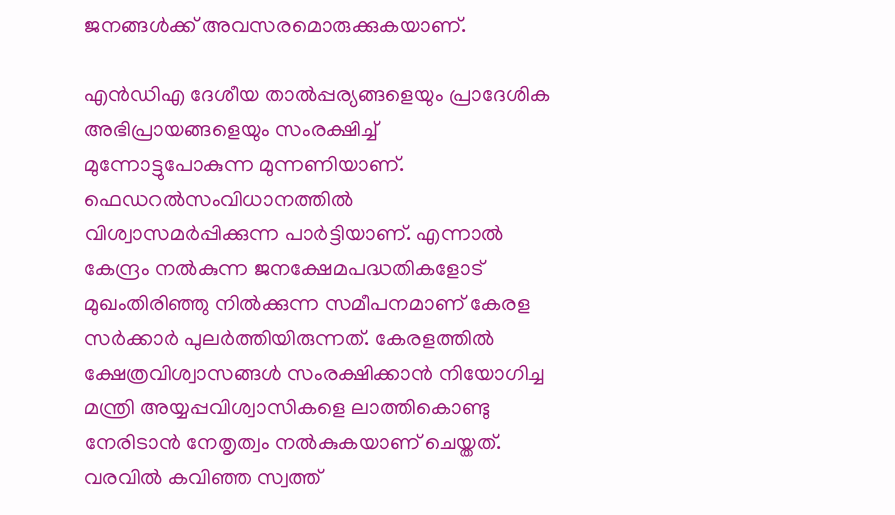ജനങ്ങള്‍ക്ക് അവസരമൊരുക്കുകയാണ്.

എന്‍ഡിഎ ദേശീയ താല്‍പ്പര്യങ്ങളെയും പ്രാദേശിക അഭിപ്രായങ്ങളെയും സംരക്ഷിച്ച് മുന്നോട്ടുപോകുന്ന മുന്നണിയാണ്. ഫെഡറല്‍സംവിധാനത്തില്‍ വിശ്വാസമര്‍പ്പിക്കുന്ന പാര്‍ട്ടിയാണ്. എന്നാല്‍ കേന്ദ്രം നല്‍കുന്ന ജനക്ഷേമപദ്ധതികളോട് മുഖംതിരിഞ്ഞു നില്‍ക്കുന്ന സമീപനമാണ് കേരള സര്‍ക്കാര്‍ പുലര്‍ത്തിയിരുന്നത്. കേരളത്തില്‍ ക്ഷേത്രവിശ്വാസങ്ങള്‍ സംരക്ഷിക്കാന്‍ നിയോഗിച്ച മന്ത്രി അയ്യപ്പവിശ്വാസികളെ ലാത്തികൊണ്ടു നേരിടാന്‍ നേതൃത്വം നല്‍കുകയാണ് ചെയ്തത്. വരവില്‍ കവിഞ്ഞ സ്വത്ത്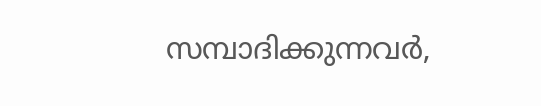സമ്പാദിക്കുന്നവര്‍,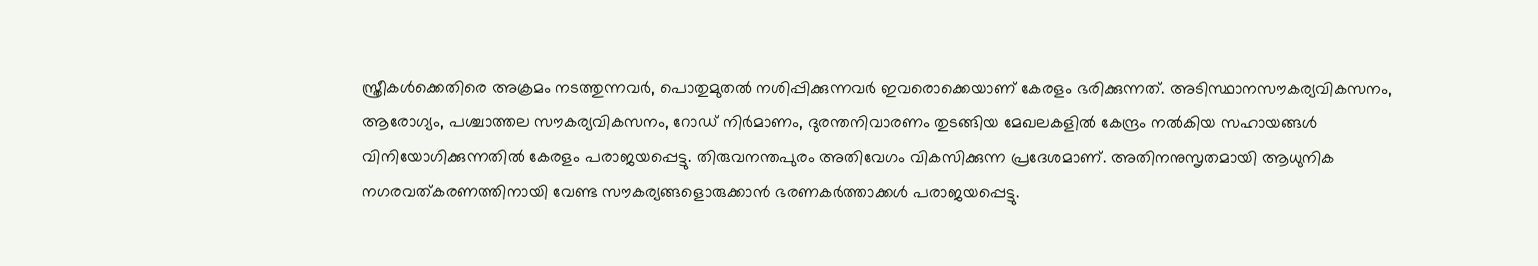സ്ത്രീകള്‍ക്കെതിരെ അക്രമം നടത്തുന്നവര്‍, പൊതുമുതല്‍ നശിപ്പിക്കുന്നവര്‍ ഇവരൊക്കെയാണ് കേരളം ഭരിക്കുന്നത്. അടിസ്ഥാനസൗകര്യവികസനം, ആരോഗ്യം, പശ്ചാത്തല സൗകര്യവികസനം, റോഡ് നിര്‍മാണം, ദുരന്തനിവാരണം തുടങ്ങിയ മേഖലകളില്‍ കേന്ദ്രം നല്‍കിയ സഹായങ്ങള്‍ വിനിയോഗിക്കുന്നതില്‍ കേരളം പരാജയപ്പെട്ടു. തിരുവനന്തപുരം അതിവേഗം വികസിക്കുന്ന പ്രദേശമാണ്. അതിനനുസൃതമായി ആധുനിക നഗരവത്കരണത്തിനായി വേണ്ട സൗകര്യങ്ങളൊരുക്കാന്‍ ഭരണകര്‍ത്താക്കള്‍ പരാജയപ്പെട്ടു.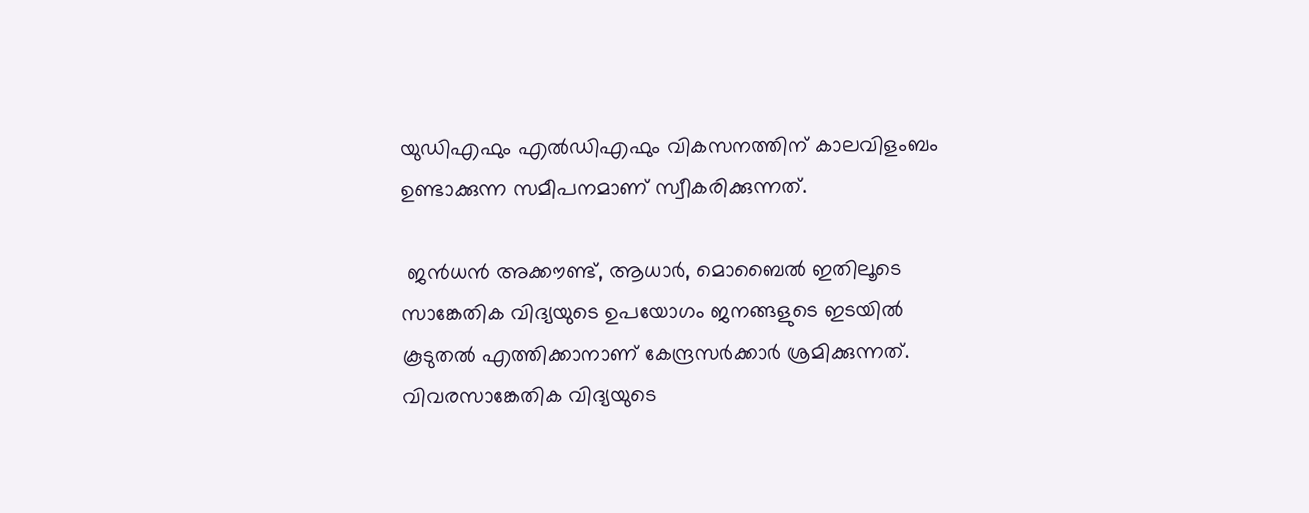യുഡിഎഫും എല്‍ഡിഎഫും വികസനത്തിന് കാലവിളംബം ഉണ്ടാക്കുന്ന സമീപനമാണ് സ്വീകരിക്കുന്നത്.

 ജന്‍ധന്‍ അക്കൗണ്ട്, ആധാര്‍, മൊബൈല്‍ ഇതിലൂടെ സാങ്കേതിക വിദ്യയുടെ ഉപയോഗം ജനങ്ങളുടെ ഇടയില്‍ കൂടുതല്‍ എത്തിക്കാനാണ് കേന്ദ്രസര്‍ക്കാര്‍ ശ്രമിക്കുന്നത്.  വിവരസാങ്കേതിക വിദ്യയുടെ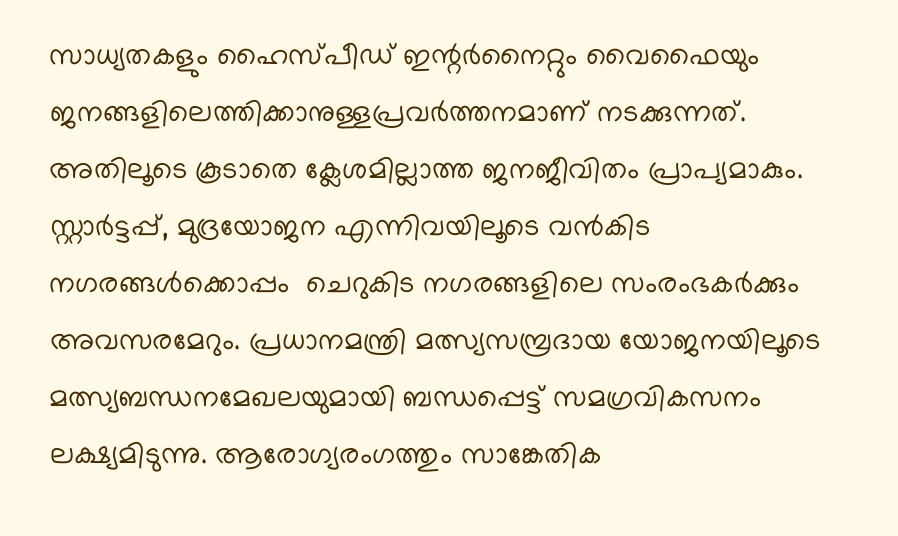സാധ്യതകളും ഹൈസ്പീഡ് ഇന്റര്‍നൈറ്റും വൈഫൈയും ജനങ്ങളിലെത്തിക്കാനുള്ളപ്രവര്‍ത്തനമാണ് നടക്കുന്നത്. അതിലൂടെ കൂടാതെ ക്ലേശമില്ലാത്ത ജനജീവിതം പ്രാപ്യമാകും. സ്റ്റാര്‍ട്ടപ്പ്, മുദ്രയോജന എന്നിവയിലൂടെ വന്‍കിട നഗരങ്ങള്‍ക്കൊപ്പം  ചെറുകിട നഗരങ്ങളിലെ സംരംഭകര്‍ക്കും അവസരമേറും. പ്രധാനമന്ത്രി മത്സ്യസമ്പ്രദായ യോജനയിലൂടെ മത്സ്യബന്ധനമേഖലയുമായി ബന്ധപ്പെട്ട് സമഗ്രവികസനം ലക്ഷ്യമിടുന്നു. ആരോഗ്യരംഗത്തും സാങ്കേതിക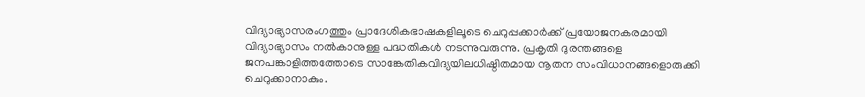വിദ്യാഭ്യാസരംഗത്തും പ്രാദേശികഭാഷകളിലൂടെ ചെറുപ്പക്കാര്‍ക്ക് പ്രയോജനകരമായി വിദ്യാഭ്യാസം നല്‍കാനുള്ള പദ്ധതികള്‍ നടന്നുവരുന്നു. പ്രകൃതി ദുരന്തങ്ങളെ ജനപങ്കാളിത്തത്തോടെ സാങ്കേതികവിദ്യയിലധിഷ്ഠിതമായ നൂതന സംവിധാനങ്ങളൊരുക്കി ചെറുക്കാനാകും.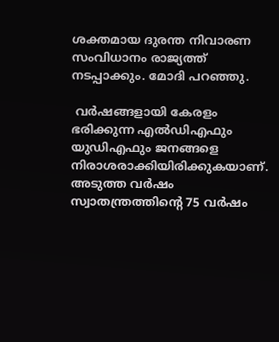ശക്തമായ ദുരന്ത നിവാരണ സംവിധാനം രാജ്യത്ത് നടപ്പാക്കും. മോദി പറഞ്ഞു.

 വര്‍ഷങ്ങളായി കേരളം ഭരിക്കുന്ന എല്‍ഡിഎഫും യുഡിഎഫും ജനങ്ങളെ നിരാശരാക്കിയിരിക്കുകയാണ്. അടുത്ത വര്‍ഷം സ്വാതന്ത്രത്തിന്റെ 75 വര്‍ഷം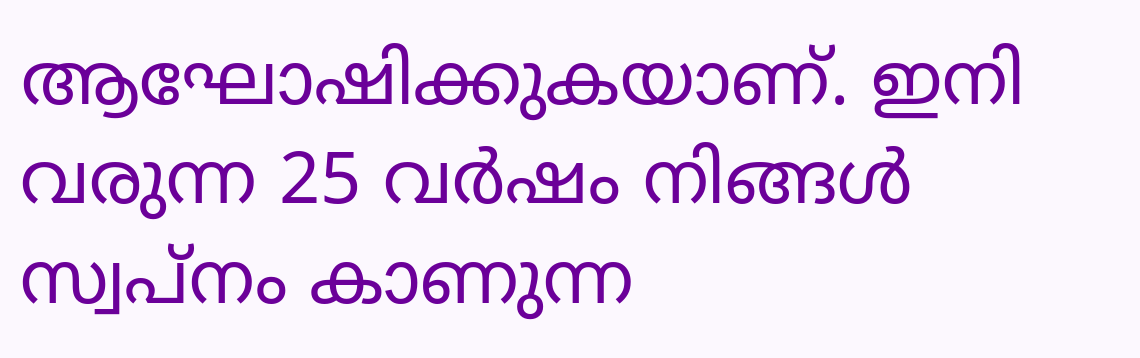ആഘോഷിക്കുകയാണ്. ഇനി വരുന്ന 25 വര്‍ഷം നിങ്ങള്‍ സ്വപ്നം കാണുന്ന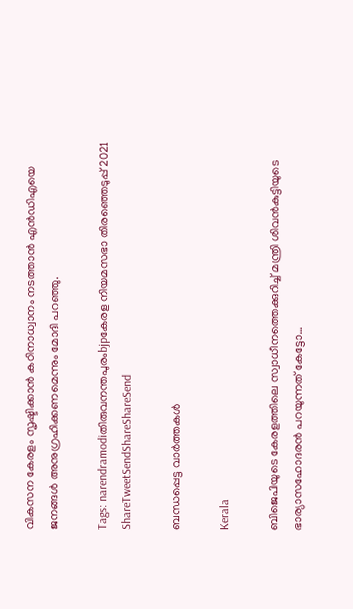വികസന കേരളം സൃഷ്ടിക്കാന്‍ കഠിനാധ്വാനം നടത്താന്‍ എന്‍ഡിഎയെ ജനങ്ങള്‍ അനുഗ്രഹിക്കണമെന്നും മോദി പറഞ്ഞു.

Tags: narendramodiതിരുവനന്തപുരംbjpകേരള നിയമസഭാ തിരഞ്ഞെടുപ്പ് 2021
ShareTweetSendShareShareSend

ബന്ധപ്പെട്ട വാര്‍ത്തകള്‍

Kerala

ബിജെപിയുടെ കേരളത്തിലെ സ്വാധീനത്തെക്കുറിച്ച് മന്ത്രി ശിവന്‍കുട്ടിയുടെ ഭാര്യാസഹോദരന്‍ പറയുന്നത് കേട്ടോ…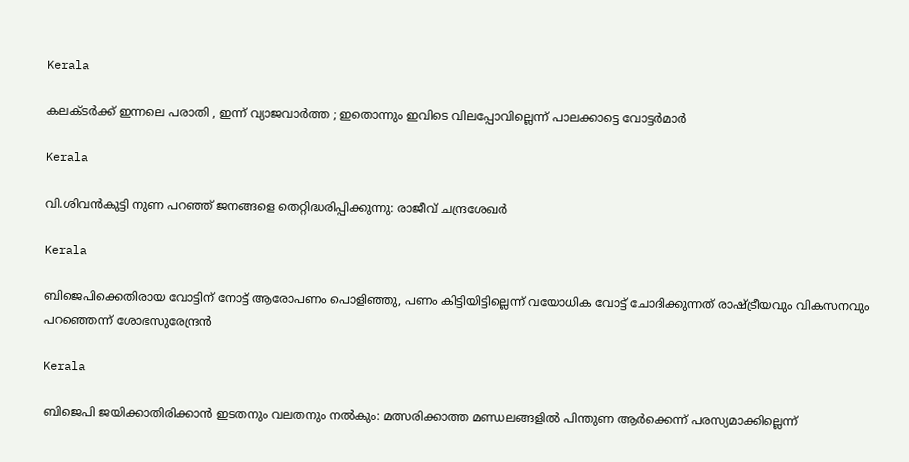Kerala

കലക്ടർക്ക് ഇന്നലെ പരാതി , ഇന്ന് വ്യാജവാർത്ത ; ഇതൊന്നും ഇവിടെ വിലപ്പോവില്ലെന്ന് പാലക്കാട്ടെ വോട്ടർമാർ

Kerala

വി.ശിവന്‍കുട്ടി നുണ പറഞ്ഞ് ജനങ്ങളെ തെറ്റിദ്ധരിപ്പിക്കുന്നു: രാജീവ് ചന്ദ്രശേഖര്‍

Kerala

ബിജെപിക്കെതിരായ വോട്ടിന് നോട്ട് ആരോപണം പൊളിഞ്ഞു, പണം കിട്ടിയിട്ടില്ലെന്ന് വയോധിക വോട്ട് ചോദിക്കുന്നത് രാഷ്‌ട്രീയവും വികസനവും പറഞ്ഞെന്ന് ശോഭസുരേന്ദ്രന്‍

Kerala

ബിജെപി ജയിക്കാതിരിക്കാൻ ഇടതനും വലതനും നൽകും: മത്സരിക്കാത്ത മണ്ഡലങ്ങളിൽ പിന്തുണ ആർക്കെന്ന് പരസ്യമാക്കില്ലെന്ന്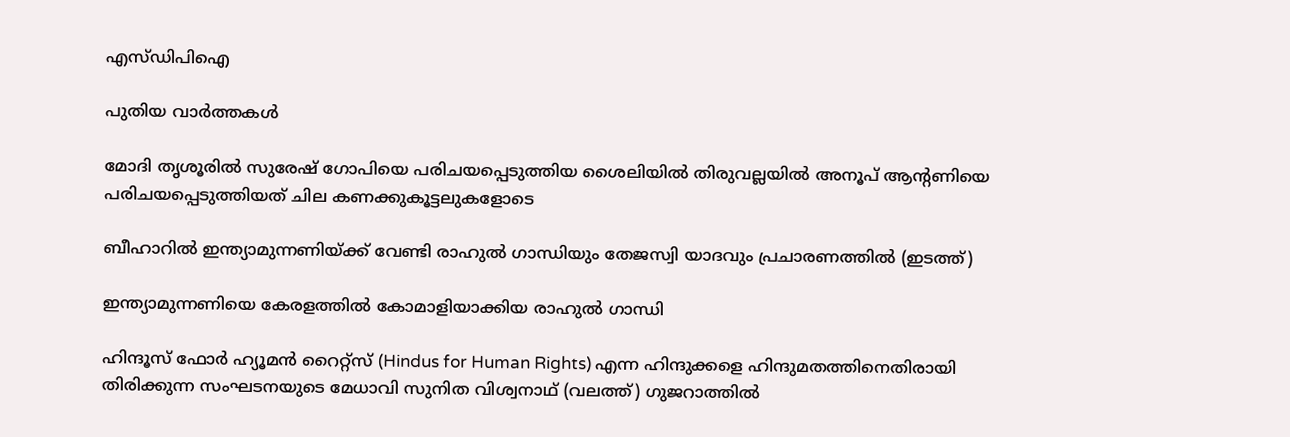എസ്ഡിപിഐ

പുതിയ വാര്‍ത്തകള്‍

മോദി തൃശൂരില്‍ സുരേഷ് ഗോപിയെ പരിചയപ്പെടുത്തിയ ശൈലിയില്‍ തിരുവല്ലയില്‍ അനൂപ് ആന്‍റണിയെ പരിചയപ്പെടുത്തിയത് ചില കണക്കുകൂട്ടലുകളോടെ

ബീഹാറില്‍ ഇന്ത്യാമുന്നണിയ്ക്ക് വേണ്ടി രാഹുല്‍ ഗാന്ധിയും തേജസ്വി യാദവും പ്രചാരണത്തില്‍ (ഇടത്ത്)

ഇന്ത്യാമുന്നണിയെ കേരളത്തില്‍ കോമാളിയാക്കിയ രാഹുല്‍ ഗാന്ധി

ഹിന്ദൂസ് ഫോര്‍ ഹ്യൂമന്‍ റൈറ്റ്സ് (Hindus for Human Rights) എന്ന ഹിന്ദുക്കളെ ഹിന്ദുമതത്തിനെതിരായി തിരിക്കുന്ന സംഘടനയുടെ മേധാവി സുനിത വിശ്വനാഥ് (വലത്ത്) ഗുജറാത്തില്‍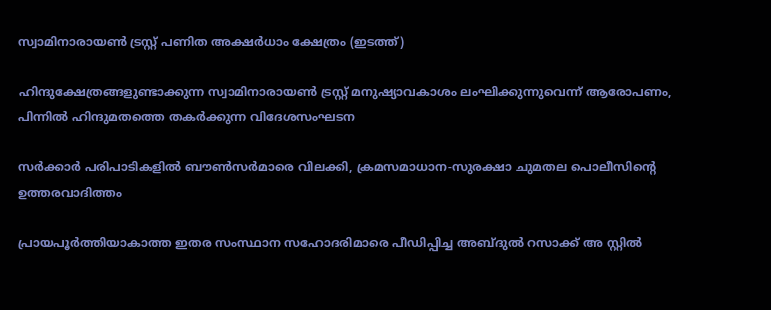സ്വാമിനാരായണ്‍ ട്രസ്റ്റ് പണിത അക്ഷര്‍ധാം ക്ഷേത്രം (ഇടത്ത്)

ഹിന്ദുക്ഷേത്രങ്ങളുണ്ടാക്കുന്ന സ്വാമിനാരായണ്‍ ട്രസ്റ്റ് മനുഷ്യാവകാശം ലംഘിക്കുന്നുവെന്ന് ആരോപണം, പിന്നില്‍ ഹിന്ദുമതത്തെ തകര്‍ക്കുന്ന വിദേശസംഘടന

സര്‍ക്കാര്‍ പരിപാടികളില്‍ ബൗണ്‍സര്‍മാരെ വിലക്കി, ക്രമസമാധാന-സുരക്ഷാ ചുമതല പൊലീസിന്റെ ഉത്തരവാദിത്തം

പ്രായപൂര്‍ത്തിയാകാത്ത ഇതര സംസ്ഥാന സഹോദരിമാരെ പീഡിപ്പിച്ച അബ്ദുല്‍ റസാക്ക് അ സ്റ്റില്‍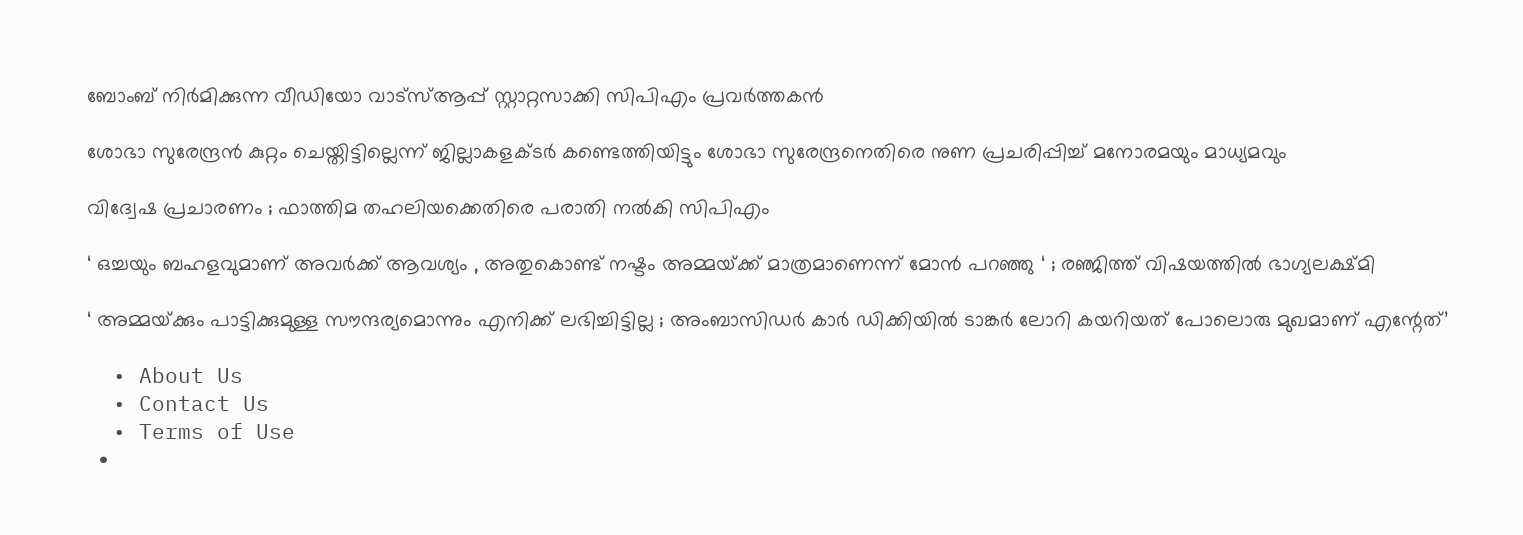ബോംബ് നിര്‍മിക്കുന്ന വീഡിയോ വാട്‌സ്ആപ്പ് സ്റ്റാറ്റസാക്കി സിപിഎം പ്രവര്‍ത്തകന്‍

ശോഭാ സുരേന്ദ്രന്‍ കുറ്റം ചെയ്തിട്ടില്ലെന്ന് ജില്ലാകളക്ടര്‍ കണ്ടെത്തിയിട്ടും ശോഭാ സുരേന്ദ്രനെതിരെ നുണ പ്രചരിപ്പിച്ച് മനോരമയും മാധ്യമവും

വിദ്വേഷ പ്രചാരണം ; ഫാത്തിമ തഹലിയക്കെതിരെ പരാതി നല്‍കി സിപിഎം

‘ ഒച്ചയും ബഹളവുമാണ് അവർക്ക് ആവശ്യം , അതുകൊണ്ട് നഷ്ടം അമ്മയ്‌ക്ക് മാത്രമാണെന്ന് മോൻ പറഞ്ഞു ‘ ; രഞ്ജിത്ത് വിഷയത്തിൽ ഭാഗ്യലക്ഷ്മി

‘ അമ്മയ്‌ക്കും പാട്ടിക്കുമുള്ള സൗന്ദര്യമൊന്നും എനിക്ക് ലഭിച്ചിട്ടില്ല ; അംബാസിഡർ‌ കാർ ഡിക്കിയിൽ ടാങ്കർ ലോറി കയറിയത് പോലൊരു മുഖമാണ് എന്റേത്’

  • About Us
  • Contact Us
  • Terms of Use
  •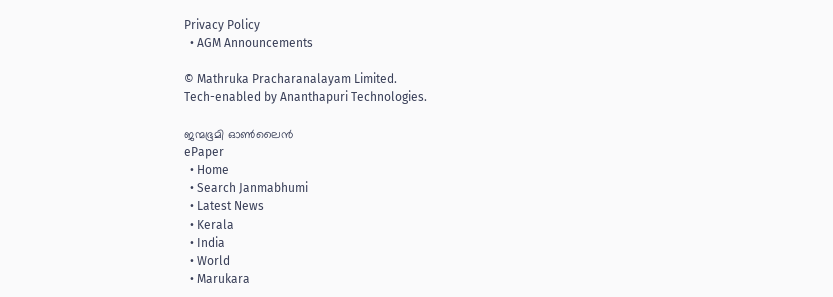Privacy Policy
  • AGM Announcements

© Mathruka Pracharanalayam Limited.
Tech-enabled by Ananthapuri Technologies.

ജന്മഭൂമി ഓണ്‍ലൈന്‍
ePaper
  • Home
  • Search Janmabhumi
  • Latest News
  • Kerala
  • India
  • World
  • Marukara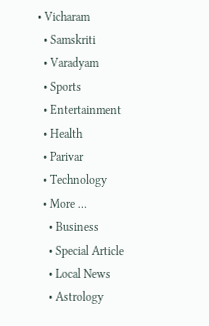• Vicharam
  • Samskriti
  • Varadyam
  • Sports
  • Entertainment
  • Health
  • Parivar
  • Technology
  • More …
    • Business
    • Special Article
    • Local News
    • Astrology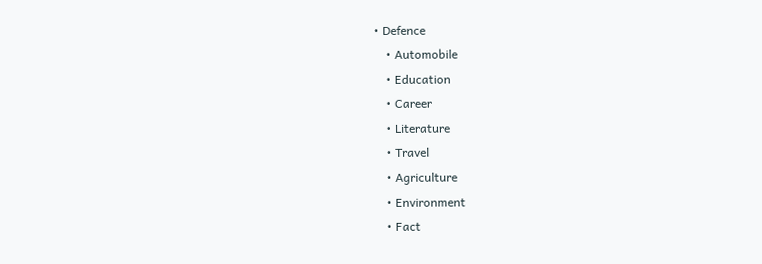• Defence
    • Automobile
    • Education
    • Career
    • Literature
    • Travel
    • Agriculture
    • Environment
    • Fact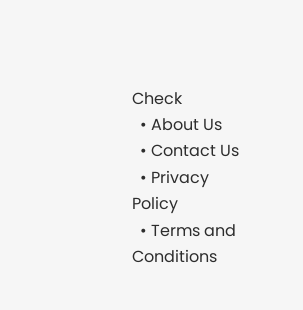Check
  • About Us
  • Contact Us
  • Privacy Policy
  • Terms and Conditions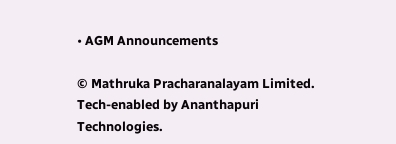• AGM Announcements

© Mathruka Pracharanalayam Limited.
Tech-enabled by Ananthapuri Technologies.